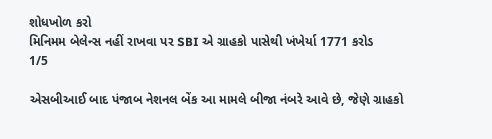શોધખોળ કરો
મિનિમમ બેલેન્સ નહીં રાખવા પર SBI એ ગ્રાહકો પાસેથી ખંખેર્યા 1771 કરોડ
1/5

એસબીઆઈ બાદ પંજાબ નેશનલ બેંક આ મામલે બીજા નંબરે આવે છે, જેણે ગ્રાહકો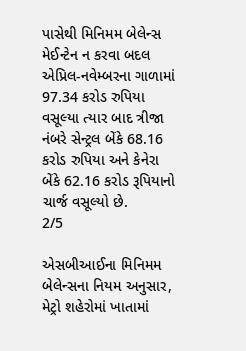પાસેથી મિનિમમ બેલેન્સ મેઈન્ટેન ન કરવા બદલ એપ્રિલ-નવેમ્બરના ગાળામાં 97.34 કરોડ રુપિયા વસૂલ્યા ત્યાર બાદ ત્રીજા નંબરે સેન્ટ્રલ બેંકે 68.16 કરોડ રુપિયા અને કેનેરા બેંકે 62.16 કરોડ રૂપિયાનો ચાર્જ વસૂલ્યો છે.
2/5

એસબીઆઈના મિનિમમ બેલેન્સના નિયમ અનુસાર, મેટ્રો શહેરોમાં ખાતામાં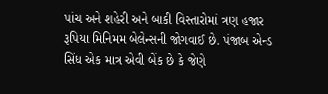પાંચ અને શહેરી અને બાકી વિસ્તારોમાં ત્રણ હજાર રૂપિયા મિનિમમ બેલેન્સની જોગવાઈ છે. પંજાબ એન્ડ સિંધ એક માત્ર એવી બેંક છે કે જેણે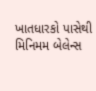ખાતધારકો પાસેથી મિનિમમ બેલેન્સ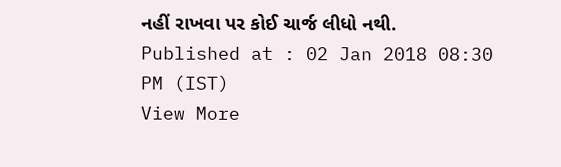નહીં રાખવા પર કોઈ ચાર્જ લીધો નથી.
Published at : 02 Jan 2018 08:30 PM (IST)
View More